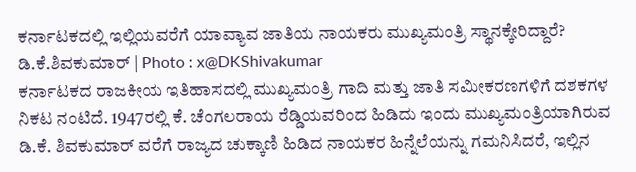ಕರ್ನಾಟಕದಲ್ಲಿ ಇಲ್ಲಿಯವರೆಗೆ ಯಾವ್ಯಾವ ಜಾತಿಯ ನಾಯಕರು ಮುಖ್ಯಮಂತ್ರಿ ಸ್ಥಾನಕ್ಕೇರಿದ್ದಾರೆ?
ಡಿ.ಕೆ.ಶಿವಕುಮಾರ್ | Photo : x@DKShivakumar
ಕರ್ನಾಟಕದ ರಾಜಕೀಯ ಇತಿಹಾಸದಲ್ಲಿ ಮುಖ್ಯಮಂತ್ರಿ ಗಾದಿ ಮತ್ತು ಜಾತಿ ಸಮೀಕರಣಗಳಿಗೆ ದಶಕಗಳ ನಿಕಟ ನಂಟಿದೆ. 1947ರಲ್ಲಿ ಕೆ. ಚೆಂಗಲರಾಯ ರೆಡ್ಡಿಯವರಿಂದ ಹಿಡಿದು ಇಂದು ಮುಖ್ಯಮಂತ್ರಿಯಾಗಿರುವ ಡಿ.ಕೆ. ಶಿವಕುಮಾರ್ ವರೆಗೆ ರಾಜ್ಯದ ಚುಕ್ಕಾಣಿ ಹಿಡಿದ ನಾಯಕರ ಹಿನ್ನೆಲೆಯನ್ನು ಗಮನಿಸಿದರೆ, ಇಲ್ಲಿನ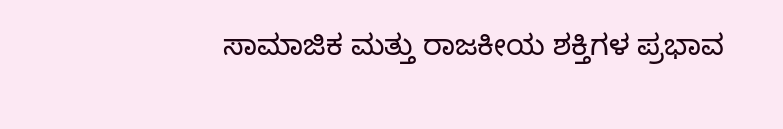ಸಾಮಾಜಿಕ ಮತ್ತು ರಾಜಕೀಯ ಶಕ್ತಿಗಳ ಪ್ರಭಾವ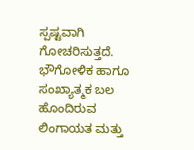ಸ್ಪಷ್ಟವಾಗಿ ಗೋಚರಿಸುತ್ತದೆ. ಭೌಗೋಳಿಕ ಹಾಗೂ ಸಂಖ್ಯಾತ್ಮಕ ಬಲ ಹೊಂದಿರುವ ಲಿಂಗಾಯತ ಮತ್ತು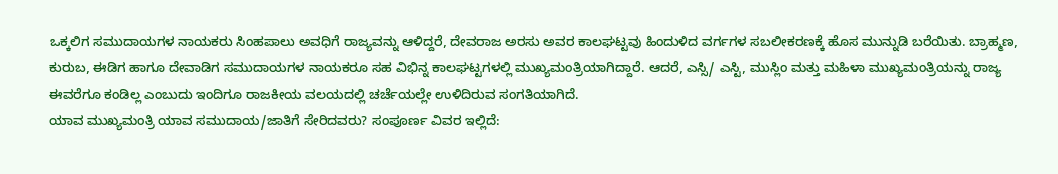ಒಕ್ಕಲಿಗ ಸಮುದಾಯಗಳ ನಾಯಕರು ಸಿಂಹಪಾಲು ಅವಧಿಗೆ ರಾಜ್ಯವನ್ನು ಆಳಿದ್ದರೆ, ದೇವರಾಜ ಅರಸು ಅವರ ಕಾಲಘಟ್ಟವು ಹಿಂದುಳಿದ ವರ್ಗಗಳ ಸಬಲೀಕರಣಕ್ಕೆ ಹೊಸ ಮುನ್ನುಡಿ ಬರೆಯಿತು. ಬ್ರಾಹ್ಮಣ, ಕುರುಬ, ಈಡಿಗ ಹಾಗೂ ದೇವಾಡಿಗ ಸಮುದಾಯಗಳ ನಾಯಕರೂ ಸಹ ವಿಭಿನ್ನ ಕಾಲಘಟ್ಟಗಳಲ್ಲಿ ಮುಖ್ಯಮಂತ್ರಿಯಾಗಿದ್ದಾರೆ. ಆದರೆ, ಎಸ್ಸಿ/ ಎಸ್ಟಿ, ಮುಸ್ಲಿಂ ಮತ್ತು ಮಹಿಳಾ ಮುಖ್ಯಮಂತ್ರಿಯನ್ನು ರಾಜ್ಯ ಈವರೆಗೂ ಕಂಡಿಲ್ಲ ಎಂಬುದು ಇಂದಿಗೂ ರಾಜಕೀಯ ವಲಯದಲ್ಲಿ ಚರ್ಚೆಯಲ್ಲೇ ಉಳಿದಿರುವ ಸಂಗತಿಯಾಗಿದೆ.
ಯಾವ ಮುಖ್ಯಮಂತ್ರಿ ಯಾವ ಸಮುದಾಯ/ಜಾತಿಗೆ ಸೇರಿದವರು? ಸಂಪೂರ್ಣ ವಿವರ ಇಲ್ಲಿದೆ: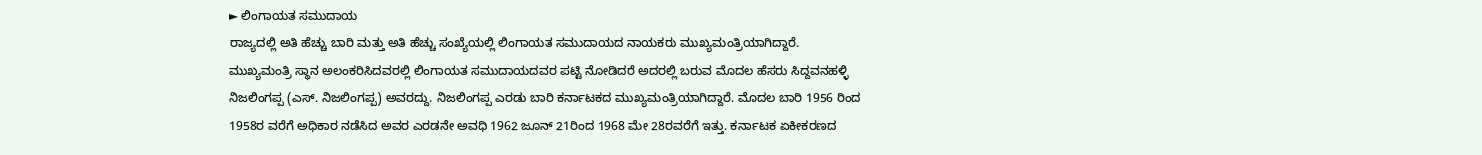► ಲಿಂಗಾಯತ ಸಮುದಾಯ
ರಾಜ್ಯದಲ್ಲಿ ಅತಿ ಹೆಚ್ಚು ಬಾರಿ ಮತ್ತು ಅತಿ ಹೆಚ್ಚು ಸಂಖ್ಯೆಯಲ್ಲಿ ಲಿಂಗಾಯತ ಸಮುದಾಯದ ನಾಯಕರು ಮುಖ್ಯಮಂತ್ರಿಯಾಗಿದ್ದಾರೆ. ಮುಖ್ಯಮಂತ್ರಿ ಸ್ಥಾನ ಅಲಂಕರಿಸಿದವರಲ್ಲಿ ಲಿಂಗಾಯತ ಸಮುದಾಯದವರ ಪಟ್ಟಿ ನೋಡಿದರೆ ಅದರಲ್ಲಿ ಬರುವ ಮೊದಲ ಹೆಸರು ಸಿದ್ದವನಹಳ್ಳಿ ನಿಜಲಿಂಗಪ್ಪ (ಎಸ್. ನಿಜಲಿಂಗಪ್ಪ) ಅವರದ್ದು. ನಿಜಲಿಂಗಪ್ಪ ಎರಡು ಬಾರಿ ಕರ್ನಾಟಕದ ಮುಖ್ಯಮಂತ್ರಿಯಾಗಿದ್ದಾರೆ. ಮೊದಲ ಬಾರಿ 1956 ರಿಂದ 1958ರ ವರೆಗೆ ಅಧಿಕಾರ ನಡೆಸಿದ ಅವರ ಎರಡನೇ ಅವಧಿ 1962 ಜೂನ್ 21ರಿಂದ 1968 ಮೇ 28ರವರೆಗೆ ಇತ್ತು. ಕರ್ನಾಟಕ ಏಕೀಕರಣದ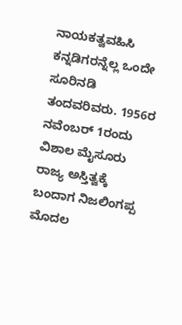ನಾಯಕತ್ವವಹಿಸಿ ಕನ್ನಡಿಗರನ್ನೆಲ್ಲ ಒಂದೇ ಸೂರಿನಡಿ ತಂದವರಿವರು. 1956ರ ನವೆಂಬರ್ 1ರಂದು ವಿಶಾಲ ಮೈಸೂರು ರಾಜ್ಯ ಅಸ್ತಿತ್ವಕ್ಕೆ ಬಂದಾಗ ನಿಜಲಿಂಗಪ್ಪ ಮೊದಲ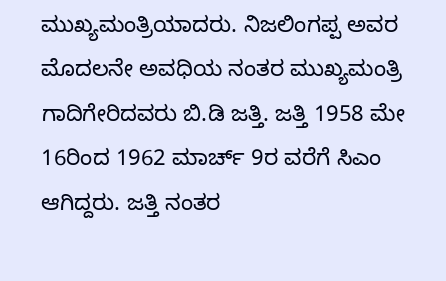ಮುಖ್ಯಮಂತ್ರಿಯಾದರು. ನಿಜಲಿಂಗಪ್ಪ ಅವರ ಮೊದಲನೇ ಅವಧಿಯ ನಂತರ ಮುಖ್ಯಮಂತ್ರಿ ಗಾದಿಗೇರಿದವರು ಬಿ.ಡಿ ಜತ್ತಿ. ಜತ್ತಿ 1958 ಮೇ 16ರಿಂದ 1962 ಮಾರ್ಚ್ 9ರ ವರೆಗೆ ಸಿಎಂ ಆಗಿದ್ದರು. ಜತ್ತಿ ನಂತರ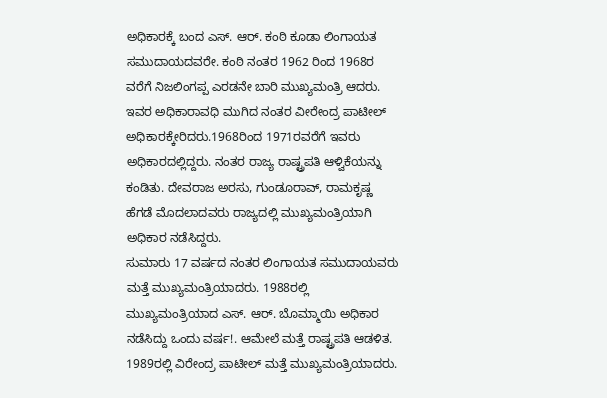ಅಧಿಕಾರಕ್ಕೆ ಬಂದ ಎಸ್. ಆರ್. ಕಂಠಿ ಕೂಡಾ ಲಿಂಗಾಯತ ಸಮುದಾಯದವರೇ. ಕಂಠಿ ನಂತರ 1962 ರಿಂದ 1968ರ ವರೆಗೆ ನಿಜಲಿಂಗಪ್ಪ ಎರಡನೇ ಬಾರಿ ಮುಖ್ಯಮಂತ್ರಿ ಆದರು. ಇವರ ಅಧಿಕಾರಾವಧಿ ಮುಗಿದ ನಂತರ ವೀರೇಂದ್ರ ಪಾಟೀಲ್ ಅಧಿಕಾರಕ್ಕೇರಿದರು.1968ರಿಂದ 1971ರವರೆಗೆ ಇವರು ಅಧಿಕಾರದಲ್ಲಿದ್ದರು. ನಂತರ ರಾಜ್ಯ ರಾಷ್ಟ್ರಪತಿ ಆಳ್ವಿಕೆಯನ್ನು ಕಂಡಿತು. ದೇವರಾಜ ಅರಸು, ಗುಂಡೂರಾವ್, ರಾಮಕೃಷ್ಣ ಹೆಗಡೆ ಮೊದಲಾದವರು ರಾಜ್ಯದಲ್ಲಿ ಮುಖ್ಯಮಂತ್ರಿಯಾಗಿ ಅಧಿಕಾರ ನಡೆಸಿದ್ದರು.
ಸುಮಾರು 17 ವರ್ಷದ ನಂತರ ಲಿಂಗಾಯತ ಸಮುದಾಯವರು ಮತ್ತೆ ಮುಖ್ಯಮಂತ್ರಿಯಾದರು. 1988ರಲ್ಲಿ ಮುಖ್ಯಮಂತ್ರಿಯಾದ ಎಸ್. ಆರ್. ಬೊಮ್ಮಾಯಿ ಅಧಿಕಾರ ನಡೆಸಿದ್ದು ಒಂದು ವರ್ಷ!. ಆಮೇಲೆ ಮತ್ತೆ ರಾಷ್ಟ್ರಪತಿ ಆಡಳಿತ. 1989ರಲ್ಲಿ ವಿರೇಂದ್ರ ಪಾಟೀಲ್ ಮತ್ತೆ ಮುಖ್ಯಮಂತ್ರಿಯಾದರು.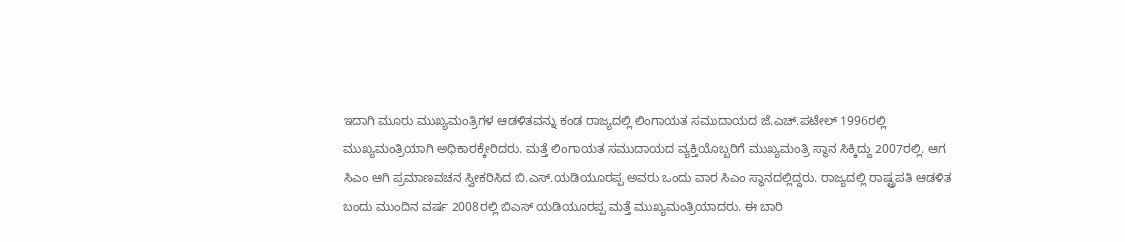ಇದಾಗಿ ಮೂರು ಮುಖ್ಯಮಂತ್ರಿಗಳ ಆಡಳಿತವನ್ನು ಕಂಡ ರಾಜ್ಯದಲ್ಲಿ ಲಿಂಗಾಯತ ಸಮುದಾಯದ ಜೆ.ಎಚ್.ಪಟೇಲ್ 1996ರಲ್ಲಿ ಮುಖ್ಯಮಂತ್ರಿಯಾಗಿ ಅಧಿಕಾರಕ್ಕೇರಿದರು. ಮತ್ತೆ ಲಿಂಗಾಯತ ಸಮುದಾಯದ ವ್ಯಕ್ತಿಯೊಬ್ಬರಿಗೆ ಮುಖ್ಯಮಂತ್ರಿ ಸ್ಥಾನ ಸಿಕ್ಕಿದ್ದು 2007ರಲ್ಲಿ. ಆಗ ಸಿಎಂ ಆಗಿ ಪ್ರಮಾಣವಚನ ಸ್ವೀಕರಿಸಿದ ಬಿ.ಎಸ್.ಯಡಿಯೂರಪ್ಪ ಅವರು ಒಂದು ವಾರ ಸಿಎಂ ಸ್ಥಾನದಲ್ಲಿದ್ದರು. ರಾಜ್ಯದಲ್ಲಿ ರಾಷ್ಟ್ರಪತಿ ಆಡಳಿತ ಬಂದು ಮುಂದಿನ ವರ್ಷ 2008ರಲ್ಲಿ ಬಿಎಸ್ ಯಡಿಯೂರಪ್ಪ ಮತ್ತೆ ಮುಖ್ಯಮಂತ್ರಿಯಾದರು. ಈ ಬಾರಿ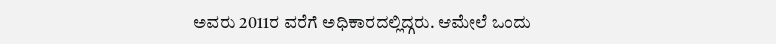ಅವರು 2011ರ ವರೆಗೆ ಅಧಿಕಾರದಲ್ಲಿದ್ಗರು. ಆಮೇಲೆ ಒಂದು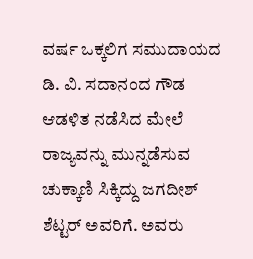ವರ್ಷ ಒಕ್ಕಲಿಗ ಸಮುದಾಯದ ಡಿ. ವಿ. ಸದಾನಂದ ಗೌಡ ಆಡಳಿತ ನಡೆಸಿದ ಮೇಲೆ ರಾಜ್ಯವನ್ನು ಮುನ್ನಡೆಸುವ ಚುಕ್ಕಾಣಿ ಸಿಕ್ಕಿದ್ದು ಜಗದೀಶ್ ಶೆಟ್ಟರ್ ಅವರಿಗೆ. ಅವರು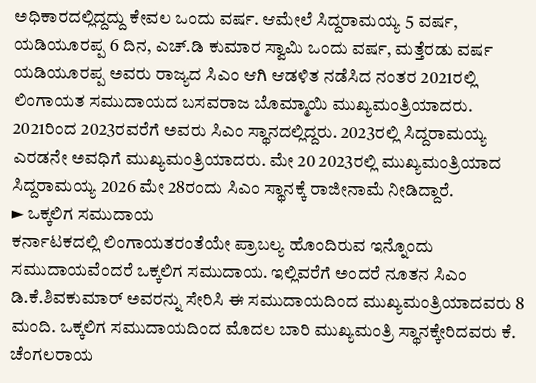ಅಧಿಕಾರದಲ್ಲಿದ್ದದ್ದು ಕೇವಲ ಒಂದು ವರ್ಷ. ಆಮೇಲೆ ಸಿದ್ದರಾಮಯ್ಯ 5 ವರ್ಷ, ಯಡಿಯೂರಪ್ಪ 6 ದಿನ, ಎಚ್.ಡಿ ಕುಮಾರ ಸ್ವಾಮಿ ಒಂದು ವರ್ಷ, ಮತ್ತೆರಡು ವರ್ಷ ಯಡಿಯೂರಪ್ಪ ಅವರು ರಾಜ್ಯದ ಸಿಎಂ ಆಗಿ ಆಡಳಿತ ನಡೆಸಿದ ನಂತರ 2021ರಲ್ಲಿ ಲಿಂಗಾಯತ ಸಮುದಾಯದ ಬಸವರಾಜ ಬೊಮ್ಮಾಯಿ ಮುಖ್ಯಮಂತ್ರಿಯಾದರು. 2021ರಿಂದ 2023ರವರೆಗೆ ಅವರು ಸಿಎಂ ಸ್ಥಾನದಲ್ಲಿದ್ದರು. 2023ರಲ್ಲಿ ಸಿದ್ದರಾಮಯ್ಯ ಎರಡನೇ ಅವಧಿಗೆ ಮುಖ್ಯಮಂತ್ರಿಯಾದರು. ಮೇ 20 2023ರಲ್ಲಿ ಮುಖ್ಯಮಂತ್ರಿಯಾದ ಸಿದ್ದರಾಮಯ್ಯ 2026 ಮೇ 28ರಂದು ಸಿಎಂ ಸ್ಥಾನಕ್ಕೆ ರಾಜೀನಾಮೆ ನೀಡಿದ್ದಾರೆ.
► ಒಕ್ಕಲಿಗ ಸಮುದಾಯ
ಕರ್ನಾಟಕದಲ್ಲಿ ಲಿಂಗಾಯತರಂತೆಯೇ ಪ್ರಾಬಲ್ಯ ಹೊಂದಿರುವ ಇನ್ನೊಂದು ಸಮುದಾಯವೆಂದರೆ ಒಕ್ಕಲಿಗ ಸಮುದಾಯ. ಇಲ್ಲಿವರೆಗೆ ಅಂದರೆ ನೂತನ ಸಿಎಂ ಡಿ.ಕೆ.ಶಿವಕುಮಾರ್ ಅವರನ್ನು ಸೇರಿಸಿ ಈ ಸಮುದಾಯದಿಂದ ಮುಖ್ಯಮಂತ್ರಿಯಾದವರು 8 ಮಂದಿ. ಒಕ್ಕಲಿಗ ಸಮುದಾಯದಿಂದ ಮೊದಲ ಬಾರಿ ಮುಖ್ಯಮಂತ್ರಿ ಸ್ಥಾನಕ್ಕೇರಿದವರು ಕೆ. ಚೆಂಗಲರಾಯ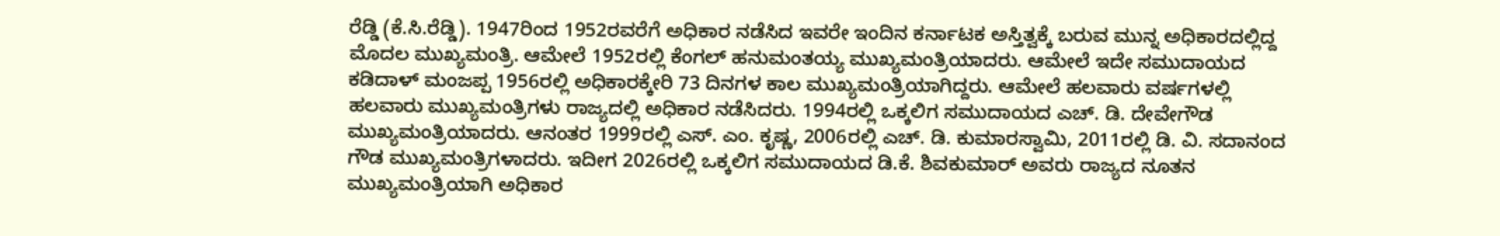ರೆಡ್ಡಿ (ಕೆ.ಸಿ.ರೆಡ್ಡಿ). 1947ರಿಂದ 1952ರವರೆಗೆ ಅಧಿಕಾರ ನಡೆಸಿದ ಇವರೇ ಇಂದಿನ ಕರ್ನಾಟಕ ಅಸ್ತಿತ್ವಕ್ಕೆ ಬರುವ ಮುನ್ನ ಅಧಿಕಾರದಲ್ಲಿದ್ದ ಮೊದಲ ಮುಖ್ಯಮಂತ್ರಿ. ಆಮೇಲೆ 1952ರಲ್ಲಿ ಕೆಂಗಲ್ ಹನುಮಂತಯ್ಯ ಮುಖ್ಯಮಂತ್ರಿಯಾದರು. ಆಮೇಲೆ ಇದೇ ಸಮುದಾಯದ ಕಡಿದಾಳ್ ಮಂಜಪ್ಪ 1956ರಲ್ಲಿ ಅಧಿಕಾರಕ್ಕೇರಿ 73 ದಿನಗಳ ಕಾಲ ಮುಖ್ಯಮಂತ್ರಿಯಾಗಿದ್ದರು. ಆಮೇಲೆ ಹಲವಾರು ವರ್ಷಗಳಲ್ಲಿ ಹಲವಾರು ಮುಖ್ಯಮಂತ್ರಿಗಳು ರಾಜ್ಯದಲ್ಲಿ ಅಧಿಕಾರ ನಡೆಸಿದರು. 1994ರಲ್ಲಿ ಒಕ್ಕಲಿಗ ಸಮುದಾಯದ ಎಚ್. ಡಿ. ದೇವೇಗೌಡ ಮುಖ್ಯಮಂತ್ರಿಯಾದರು. ಆನಂತರ 1999ರಲ್ಲಿ ಎಸ್. ಎಂ. ಕೃಷ್ಣ, 2006ರಲ್ಲಿ ಎಚ್. ಡಿ. ಕುಮಾರಸ್ವಾಮಿ, 2011ರಲ್ಲಿ ಡಿ. ವಿ. ಸದಾನಂದ ಗೌಡ ಮುಖ್ಯಮಂತ್ರಿಗಳಾದರು. ಇದೀಗ 2026ರಲ್ಲಿ ಒಕ್ಕಲಿಗ ಸಮುದಾಯದ ಡಿ.ಕೆ. ಶಿವಕುಮಾರ್ ಅವರು ರಾಜ್ಯದ ನೂತನ ಮುಖ್ಯಮಂತ್ರಿಯಾಗಿ ಅಧಿಕಾರ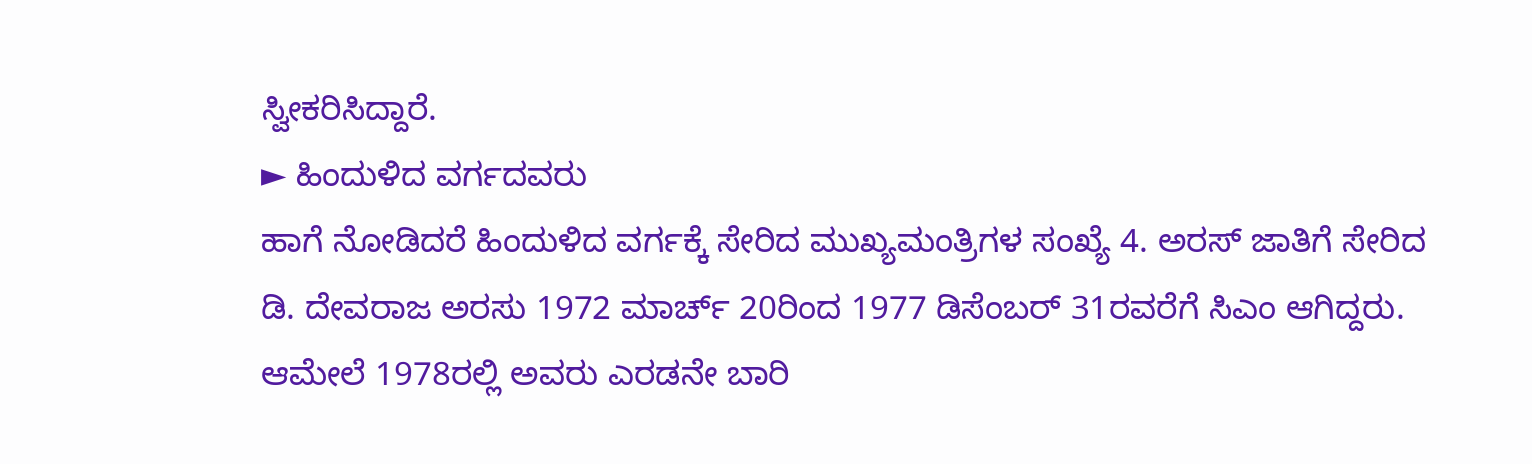ಸ್ವೀಕರಿಸಿದ್ದಾರೆ.
► ಹಿಂದುಳಿದ ವರ್ಗದವರು
ಹಾಗೆ ನೋಡಿದರೆ ಹಿಂದುಳಿದ ವರ್ಗಕ್ಕೆ ಸೇರಿದ ಮುಖ್ಯಮಂತ್ರಿಗಳ ಸಂಖ್ಯೆ 4. ಅರಸ್ ಜಾತಿಗೆ ಸೇರಿದ ಡಿ. ದೇವರಾಜ ಅರಸು 1972 ಮಾರ್ಚ್ 20ರಿಂದ 1977 ಡಿಸೆಂಬರ್ 31ರವರೆಗೆ ಸಿಎಂ ಆಗಿದ್ದರು. ಆಮೇಲೆ 1978ರಲ್ಲಿ ಅವರು ಎರಡನೇ ಬಾರಿ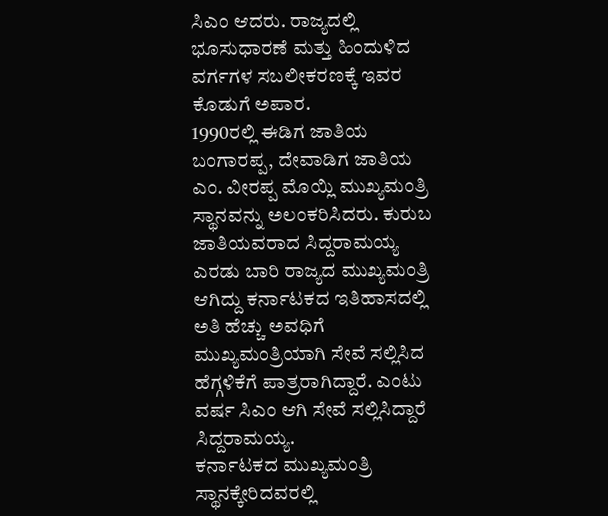ಸಿಎಂ ಆದರು. ರಾಜ್ಯದಲ್ಲಿ ಭೂಸುಧಾರಣೆ ಮತ್ತು ಹಿಂದುಳಿದ ವರ್ಗಗಳ ಸಬಲೀಕರಣಕ್ಕೆ ಇವರ ಕೊಡುಗೆ ಅಪಾರ.
1990ರಲ್ಲಿ ಈಡಿಗ ಜಾತಿಯ ಬಂಗಾರಪ್ಪ, ದೇವಾಡಿಗ ಜಾತಿಯ ಎಂ. ವೀರಪ್ಪ ಮೊಯ್ಲಿ ಮುಖ್ಯಮಂತ್ರಿ ಸ್ಥಾನವನ್ನು ಅಲಂಕರಿಸಿದರು. ಕುರುಬ ಜಾತಿಯವರಾದ ಸಿದ್ದರಾಮಯ್ಯ ಎರಡು ಬಾರಿ ರಾಜ್ಯದ ಮುಖ್ಯಮಂತ್ರಿ ಆಗಿದ್ದು ಕರ್ನಾಟಕದ ಇತಿಹಾಸದಲ್ಲಿ ಅತಿ ಹೆಚ್ಚು ಅವಧಿಗೆ ಮುಖ್ಯಮಂತ್ರಿಯಾಗಿ ಸೇವೆ ಸಲ್ಲಿಸಿದ ಹೆಗ್ಗಳಿಕೆಗೆ ಪಾತ್ರರಾಗಿದ್ದಾರೆ. ಎಂಟು ವರ್ಷ ಸಿಎಂ ಆಗಿ ಸೇವೆ ಸಲ್ಲಿಸಿದ್ದಾರೆ ಸಿದ್ದರಾಮಯ್ಯ.
ಕರ್ನಾಟಕದ ಮುಖ್ಯಮಂತ್ರಿ ಸ್ಥಾನಕ್ಕೇರಿದವರಲ್ಲಿ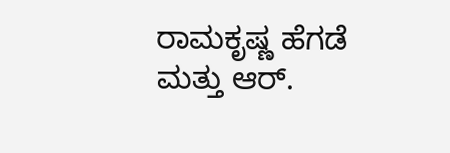ರಾಮಕೃಷ್ಣ ಹೆಗಡೆ ಮತ್ತು ಆರ್.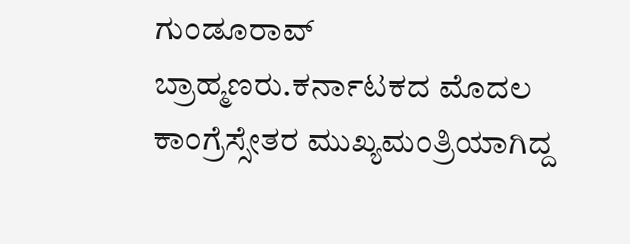ಗುಂಡೂರಾವ್ ಬ್ರಾಹ್ಮಣರು.ಕರ್ನಾಟಕದ ಮೊದಲ ಕಾಂಗ್ರೆಸ್ಸೇತರ ಮುಖ್ಯಮಂತ್ರಿಯಾಗಿದ್ದ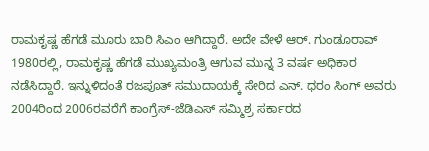ರಾಮಕೃಷ್ಣ ಹೆಗಡೆ ಮೂರು ಬಾರಿ ಸಿಎಂ ಆಗಿದ್ದಾರೆ. ಅದೇ ವೇಳೆ ಆರ್. ಗುಂಡೂರಾವ್ 1980ರಲ್ಲಿ, ರಾಮಕೃಷ್ಣ ಹೆಗಡೆ ಮುಖ್ಯಮಂತ್ರಿ ಆಗುವ ಮುನ್ನ 3 ವರ್ಷ ಅಧಿಕಾರ ನಡೆಸಿದ್ದಾರೆ. ಇನ್ನುಳಿದಂತೆ ರಜಪೂತ್ ಸಮುದಾಯಕ್ಕೆ ಸೇರಿದ ಎನ್. ಧರಂ ಸಿಂಗ್ ಅವರು 2004ರಿಂದ 2006ರವರೆಗೆ ಕಾಂಗ್ರೆಸ್-ಜೆಡಿಎಸ್ ಸಮ್ಮಿಶ್ರ ಸರ್ಕಾರದ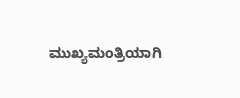ಮುಖ್ಯಮಂತ್ರಿಯಾಗಿ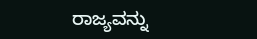ರಾಜ್ಯವನ್ನು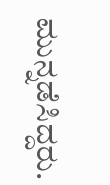ಮುನ್ನಡೆಸಿದ್ದರು.